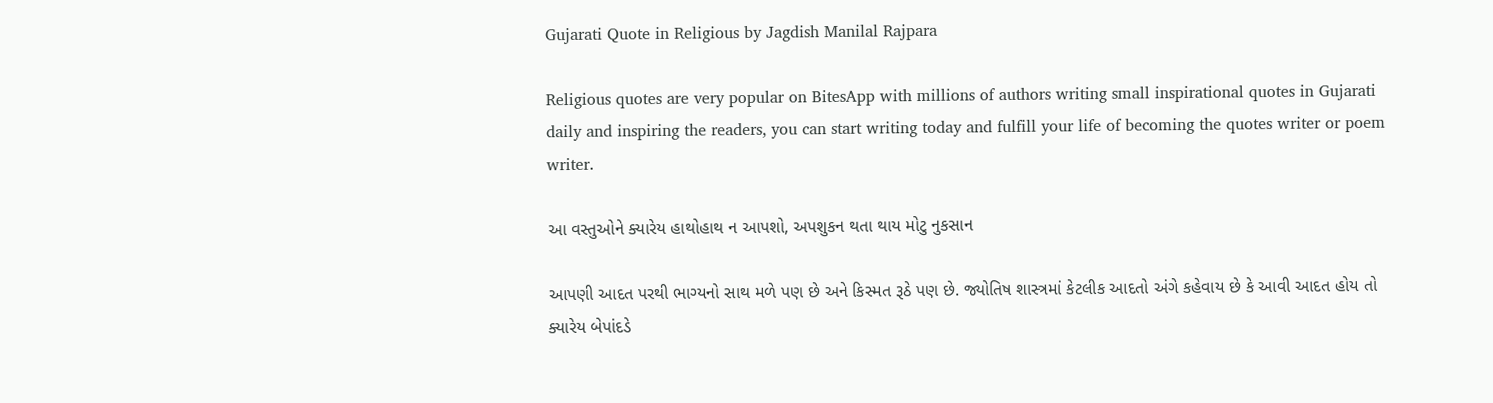Gujarati Quote in Religious by Jagdish Manilal Rajpara

Religious quotes are very popular on BitesApp with millions of authors writing small inspirational quotes in Gujarati daily and inspiring the readers, you can start writing today and fulfill your life of becoming the quotes writer or poem writer.

આ વસ્તુઓને ક્યારેય હાથોહાથ ન આપશો, અપશુકન થતા થાય મોટુ નુકસાન

આપણી આદત પરથી ભાગ્યનો સાથ મળે પણ છે અને કિસ્મત રૂઠે પણ છે. જ્યોતિષ શાસ્ત્રમાં કેટલીક આદતો અંગે કહેવાય છે કે આવી આદત હોય તો ક્યારેય બેપાંદડે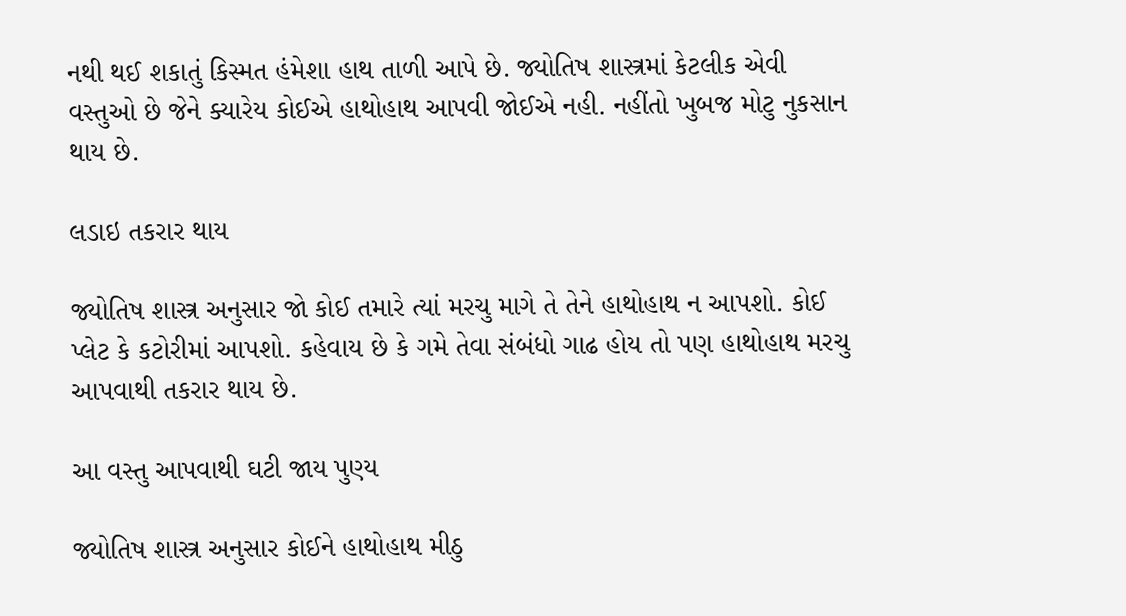નથી થઈ શકાતું કિસ્મત હંમેશા હાથ તાળી આપે છે. જ્યોતિષ શાસ્ત્રમાં કેટલીક એવી વસ્તુઓ છે જેને ક્યારેય કોઈએ હાથોહાથ આપવી જોઈએ નહી. નહીંતો ખુબજ મોટુ નુકસાન થાય છે.

લડાઇ તકરાર થાય

જ્યોતિષ શાસ્ત્ર અનુસાર જો કોઈ તમારે ત્યાં મરચુ માગે તે તેને હાથોહાથ ન આપશો. કોઈ પ્લેટ કે કટોરીમાં આપશો. કહેવાય છે કે ગમે તેવા સંબંધો ગાઢ હોય તો પણ હાથોહાથ મરચુ આપવાથી તકરાર થાય છે.

આ વસ્તુ આપવાથી ઘટી જાય પુણ્ય

જ્યોતિષ શાસ્ત્ર અનુસાર કોઈને હાથોહાથ મીઠુ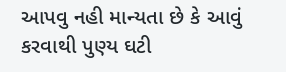આપવુ નહી માન્યતા છે કે આવું કરવાથી પુણ્ય ઘટી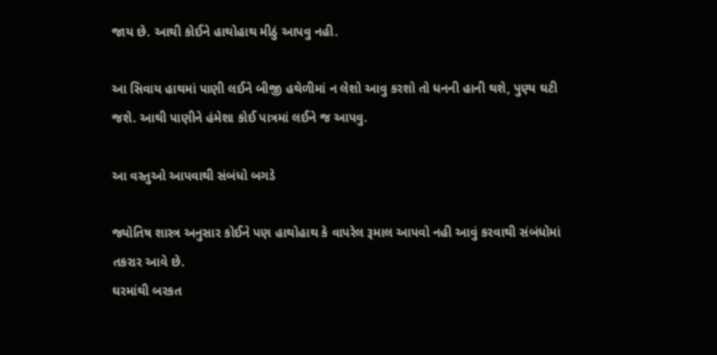જાય છે. આથી કોઈને હાથોહાથ મીઠું આપવુ નહી.

આ સિવાય હાથમાં પાણી લઈને બીજી હથેળીમાં ન લેશો આવુ કરશો તો ધનની હાની થશે, પુણ્ય ઘટી જશે. આથી પાણીને હંમેશા કોઈ પાત્રમાં લઈને જ આપવુ.

આ વસ્તુઓ આપવાથી સંબંધો બગડે

જ્યોતિષ શાસ્ત્ર અનુસાર કોઈને પણ હાથોહાથ કે વાપરેલ રૂમાલ આપવો નહી આવું કરવાથી સંબંધોમાં તકરાર આવે છે.
ઘરમાંથી બરકત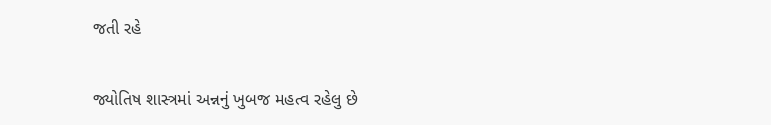જતી રહે

જ્યોતિષ શાસ્ત્રમાં અન્નનું ખુબજ મહત્વ રહેલુ છે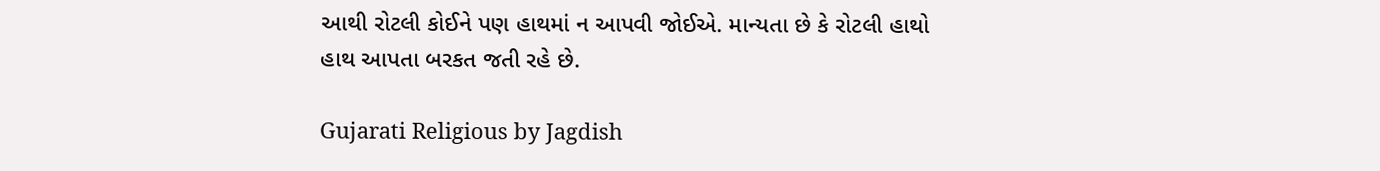આથી રોટલી કોઈને પણ હાથમાં ન આપવી જોઈએ. માન્યતા છે કે રોટલી હાથો હાથ આપતા બરકત જતી રહે છે.

Gujarati Religious by Jagdish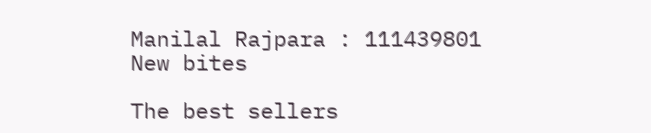Manilal Rajpara : 111439801
New bites

The best sellers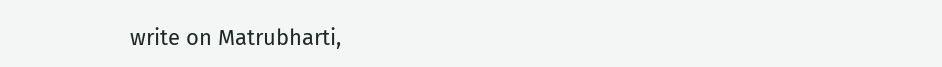write on Matrubharti,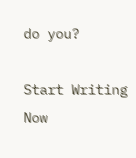do you?

Start Writing Now